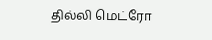தில்லி மெட்ரோ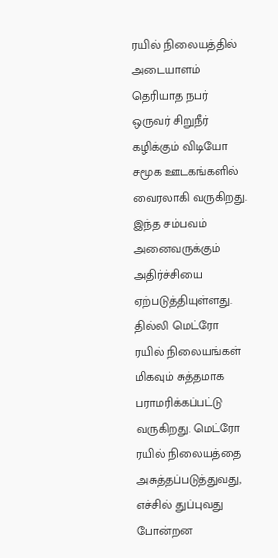ரயில் நிலையத்தில் அடையாளம் தெரியாத நபர் ஒருவர் சிறுநீர் கழிக்கும் விடியோ சமூக ஊடகங்களில் வைரலாகி வருகிறது.
இந்த சம்பவம் அனைவருக்கும் அதிர்ச்சியை ஏற்படுத்தியுள்ளது.
தில்லி மெட்ரோ ரயில் நிலையங்கள் மிகவும் சுத்தமாக பராமரிக்கப்பட்டு வருகிறது. மெட்ரோ ரயில் நிலையத்தை அசுத்தப்படுத்துவது, எச்சில் துப்புவது போன்றன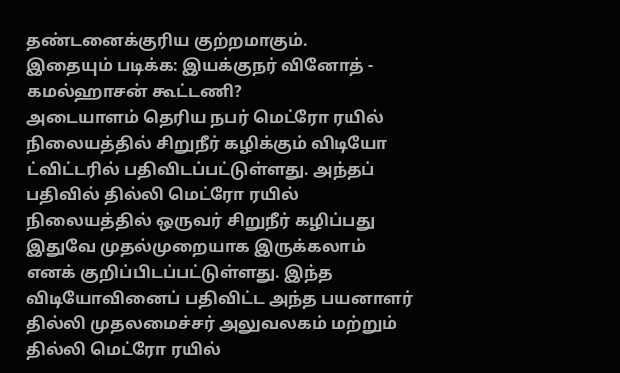தண்டனைக்குரிய குற்றமாகும்.
இதையும் படிக்க: இயக்குநர் வினோத் - கமல்ஹாசன் கூட்டணி?
அடையாளம் தெரிய நபர் மெட்ரோ ரயில் நிலையத்தில் சிறுநீர் கழிக்கும் விடியோ ட்விட்டரில் பதிவிடப்பட்டுள்ளது. அந்தப் பதிவில் தில்லி மெட்ரோ ரயில் நிலையத்தில் ஒருவர் சிறுநீர் கழிப்பது இதுவே முதல்முறையாக இருக்கலாம் எனக் குறிப்பிடப்பட்டுள்ளது. இந்த விடியோவினைப் பதிவிட்ட அந்த பயனாளர் தில்லி முதலமைச்சர் அலுவலகம் மற்றும் தில்லி மெட்ரோ ரயில்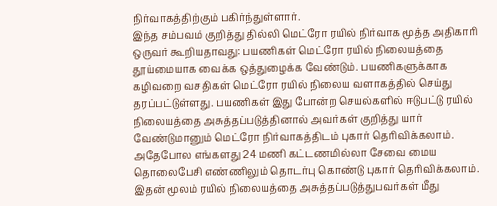நிர்வாகத்திற்கும் பகிர்ந்துள்ளார்.
இந்த சம்பவம் குறித்து தில்லி மெட்ரோ ரயில் நிர்வாக மூத்த அதிகாரி ஒருவர் கூறியதாவது: பயணிகள் மெட்ரோ ரயில் நிலையத்தை தூய்மையாக வைக்க ஒத்துழைக்க வேண்டும். பயணிகளுக்காக கழிவறை வசதிகள் மெட்ரோ ரயில் நிலைய வளாகத்தில் செய்து தரப்பட்டுள்ளது. பயணிகள் இது போன்ற செயல்களில் ஈடுபட்டு ரயில் நிலையத்தை அசுத்தப்படுத்தினால் அவர்கள் குறித்து யார் வேண்டுமானும் மெட்ரோ நிர்வாகத்திடம் புகார் தெரிவிக்கலாம். அதேபோல எங்களது 24 மணி கட்டணமில்லா சேவை மைய தொலைபேசி எண்ணிலும் தொடர்பு கொண்டு புகார் தெரிவிக்கலாம். இதன் மூலம் ரயில் நிலையத்தை அசுத்தப்படுத்துபவர்கள் மீது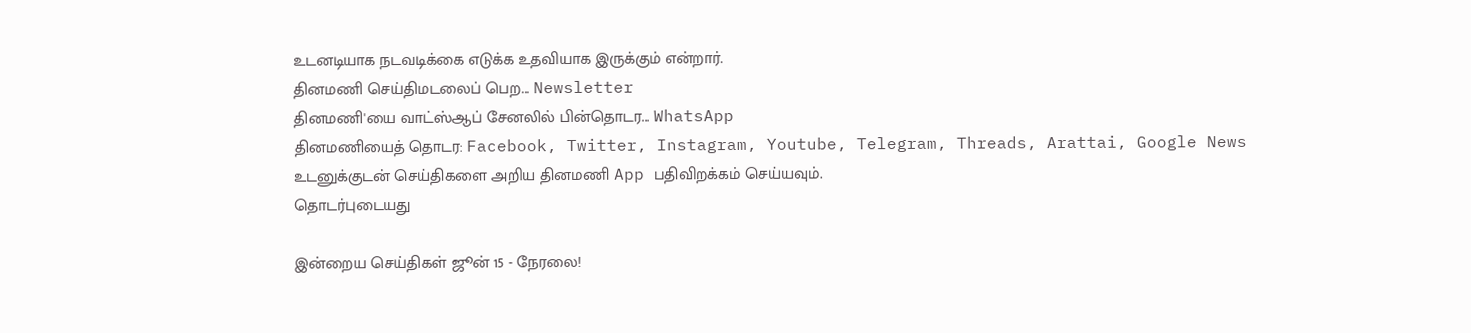உடனடியாக நடவடிக்கை எடுக்க உதவியாக இருக்கும் என்றார்.
தினமணி செய்திமடலைப் பெற... Newsletter
தினமணி'யை வாட்ஸ்ஆப் சேனலில் பின்தொடர... WhatsApp
தினமணியைத் தொடர: Facebook, Twitter, Instagram, Youtube, Telegram, Threads, Arattai, Google News
உடனுக்குடன் செய்திகளை அறிய தினமணி App பதிவிறக்கம் செய்யவும்.
தொடர்புடையது

இன்றைய செய்திகள் ஜூன் 15 - நேரலை!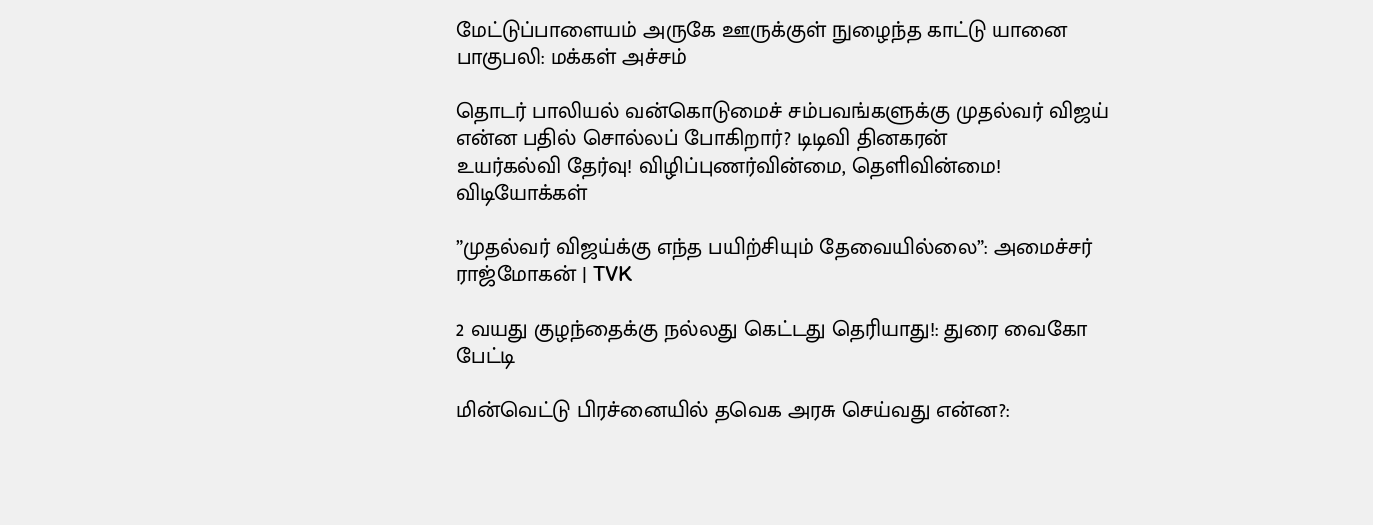மேட்டுப்பாளையம் அருகே ஊருக்குள் நுழைந்த காட்டு யானை பாகுபலி: மக்கள் அச்சம்

தொடர் பாலியல் வன்கொடுமைச் சம்பவங்களுக்கு முதல்வர் விஜய் என்ன பதில் சொல்லப் போகிறார்? டிடிவி தினகரன்
உயர்கல்வி தேர்வு! விழிப்புணர்வின்மை, தெளிவின்மை!
விடியோக்கள்

”முதல்வர் விஜய்க்கு எந்த பயிற்சியும் தேவையில்லை”: அமைச்சர் ராஜ்மோகன் | TVK

2 வயது குழந்தைக்கு நல்லது கெட்டது தெரியாது!: துரை வைகோ பேட்டி

மின்வெட்டு பிரச்னையில் தவெக அரசு செய்வது என்ன?: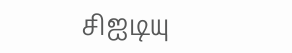சிஐடியு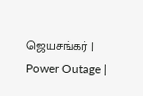ஜெயசங்கர் | Power Outage |